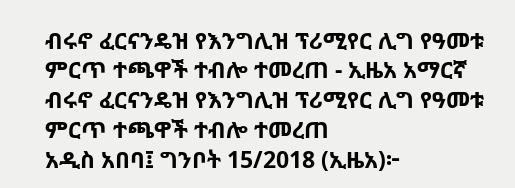ብሩኖ ፈርናንዴዝ የእንግሊዝ ፕሪሚየር ሊግ የዓመቱ ምርጥ ተጫዋች ተብሎ ተመረጠ - ኢዜአ አማርኛ
ብሩኖ ፈርናንዴዝ የእንግሊዝ ፕሪሚየር ሊግ የዓመቱ ምርጥ ተጫዋች ተብሎ ተመረጠ
አዲስ አበባ፤ ግንቦት 15/2018 (ኢዜአ)፦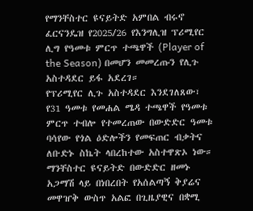የማንቸስተር ዩናይትድ አምበል ብሩኖ ፈርናንዴዝ የ2025/26 የእንግሊዝ ፕሪሚየር ሊግ የዓመቱ ምርጥ ተጫዋች (Player of the Season) በመሆን መመረጡን የሊጉ አስተዳደር ይፋ አደረገ።
የፕሪሚየር ሊጉ አስተዳደር እንደገለጸው፣ የ31 ዓመቱ የመሐል ሜዳ ተጫዋች የዓመቱ ምርጥ ተብሎ የተመረጠው በውድድር ዓመቱ ባሳየው የጎል ዕድሎችን የመፍጠር ብቃትና ለቡድኑ ስኬት ላበረከተው አስተዋጽኦ ነው።
ማንቸስተር ዩናይትድ በውድድር ዘመኑ አጋማሽ ላይ በነበረበት የአሰልጣኝ ቅያሬና መዋዠቅ ውስጥ አልፎ በጊዜያዊና በቋሚ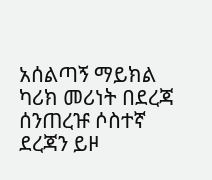አሰልጣኝ ማይክል ካሪክ መሪነት በደረጃ ሰንጠረዡ ሶስተኛ ደረጃን ይዞ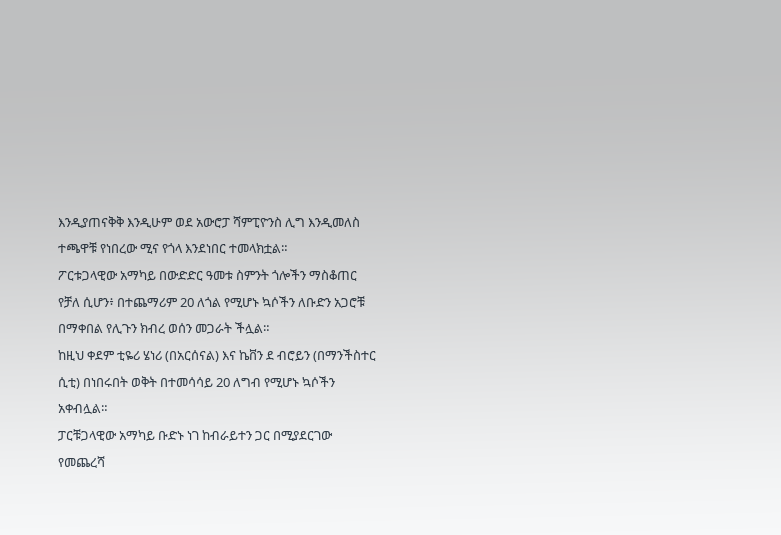እንዲያጠናቅቅ እንዲሁም ወደ አውሮፓ ሻምፒዮንስ ሊግ እንዲመለስ ተጫዋቹ የነበረው ሚና የጎላ እንደነበር ተመላክቷል።
ፖርቱጋላዊው አማካይ በውድድር ዓመቱ ስምንት ጎሎችን ማስቆጠር የቻለ ሲሆን፥ በተጨማሪም 20 ለጎል የሚሆኑ ኳሶችን ለቡድን አጋሮቹ በማቀበል የሊጉን ክብረ ወሰን መጋራት ችሏል።
ከዚህ ቀደም ቲዬሪ ሄነሪ (በአርሰናል) እና ኬቨን ደ ብሮይን (በማንችስተር ሲቲ) በነበሩበት ወቅት በተመሳሳይ 20 ለግብ የሚሆኑ ኳሶችን አቀብሏል።
ፓርቹጋላዊው አማካይ ቡድኑ ነገ ከብራይተን ጋር በሚያደርገው የመጨረሻ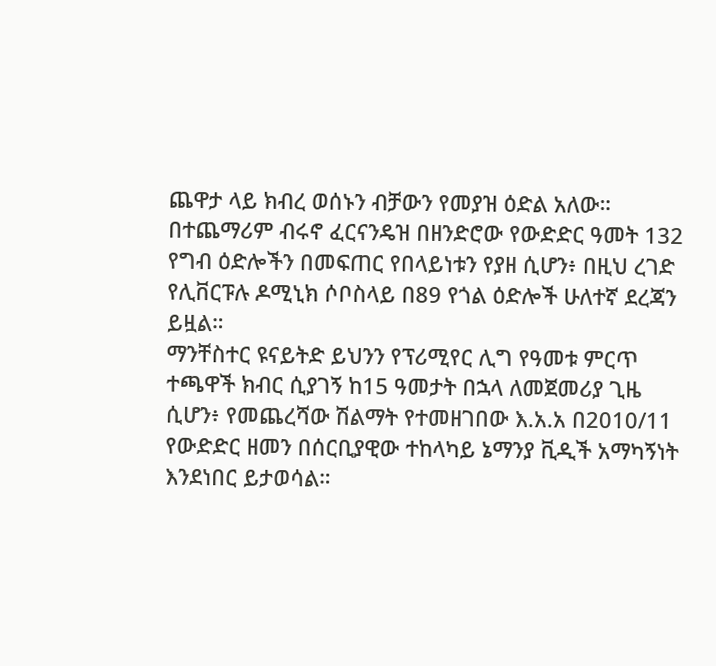ጨዋታ ላይ ክብረ ወሰኑን ብቻውን የመያዝ ዕድል አለው።
በተጨማሪም ብሩኖ ፈርናንዴዝ በዘንድሮው የውድድር ዓመት 132 የግብ ዕድሎችን በመፍጠር የበላይነቱን የያዘ ሲሆን፥ በዚህ ረገድ የሊቨርፑሉ ዶሚኒክ ሶቦስላይ በ89 የጎል ዕድሎች ሁለተኛ ደረጃን ይዟል።
ማንቸስተር ዩናይትድ ይህንን የፕሪሚየር ሊግ የዓመቱ ምርጥ ተጫዋች ክብር ሲያገኝ ከ15 ዓመታት በኋላ ለመጀመሪያ ጊዜ ሲሆን፥ የመጨረሻው ሽልማት የተመዘገበው እ.አ.አ በ2010/11 የውድድር ዘመን በሰርቢያዊው ተከላካይ ኔማንያ ቪዲች አማካኝነት እንደነበር ይታወሳል።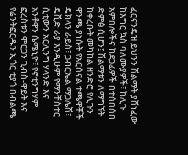ፈርናንዴዝ ይህንን ሽልማት ያሸነፈው ከእግር ኳስ ባለሙያዎች፣ ከሊጉ አምበሎችና ከደጋፊዎች በተሰበሰበ ድምፅ ሲሆን፤ ሽልማቱን ለማግኘት ከቀረቡት መካከል ዘንድሮ የሊጉን ዋንጫ ያነሱት የአርሰናል ተጫዋቾች ዴክላን ራይስ፣ ጋብርኤል ማጋሌሽ፣ ዴቪድ ራያ እንዲሁም የማንቸስተር ሲቲውን አርሊንግ ሃላንድ እና አንቶዋን ሴሜኒዮ፣ የኖቲንግሃም ፎረስቱን ሞርጋን ጊብስ-ዋይት እና የሬንትፎርዱን ኢጎር ቲያጎ በብልጫ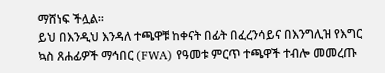ማሸነፍ ችሏል።
ይህ በእንዲህ እንዳለ ተጫዋቹ ከቀናት በፊት በፈረንሳይና በእንግሊዝ የእግር ኳስ ጸሐፊዎች ማኅበር (FWA) የዓመቱ ምርጥ ተጫዋች ተብሎ መመረጡ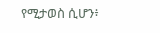የሚታወስ ሲሆን፥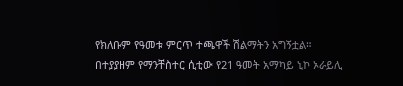የክለቡም የዓመቱ ምርጥ ተጫዋች ሽልማትን አግኝቷል።
በተያያዘም የማንቸስተር ሲቲው የ21 ዓመት አማካይ ኒኮ ኦራይሊ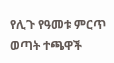የሊጉ የዓመቱ ምርጥ ወጣት ተጫዋች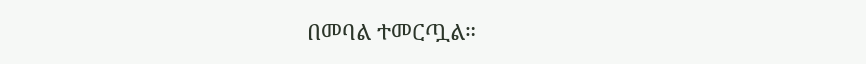በመባል ተመርጧል።